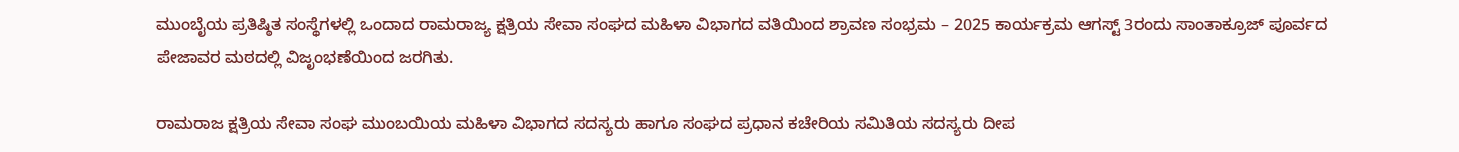ಮುಂಬೈಯ ಪ್ರತಿಷ್ಠಿತ ಸಂಸ್ಥೆಗಳಲ್ಲಿ ಒಂದಾದ ರಾಮರಾಜ್ಯ ಕ್ಷತ್ರಿಯ ಸೇವಾ ಸಂಘದ ಮಹಿಳಾ ವಿಭಾಗದ ವತಿಯಿಂದ ಶ್ರಾವಣ ಸಂಭ್ರಮ – 2025 ಕಾರ್ಯಕ್ರಮ ಆಗಸ್ಟ್ 3ರಂದು ಸಾಂತಾಕ್ರೂಜ್ ಪೂರ್ವದ ಪೇಜಾವರ ಮಠದಲ್ಲಿ ವಿಜೃಂಭಣೆಯಿಂದ ಜರಗಿತು.

ರಾಮರಾಜ ಕ್ಷತ್ರಿಯ ಸೇವಾ ಸಂಘ ಮುಂಬಯಿಯ ಮಹಿಳಾ ವಿಭಾಗದ ಸದಸ್ಯರು ಹಾಗೂ ಸಂಘದ ಪ್ರಧಾನ ಕಚೇರಿಯ ಸಮಿತಿಯ ಸದಸ್ಯರು ದೀಪ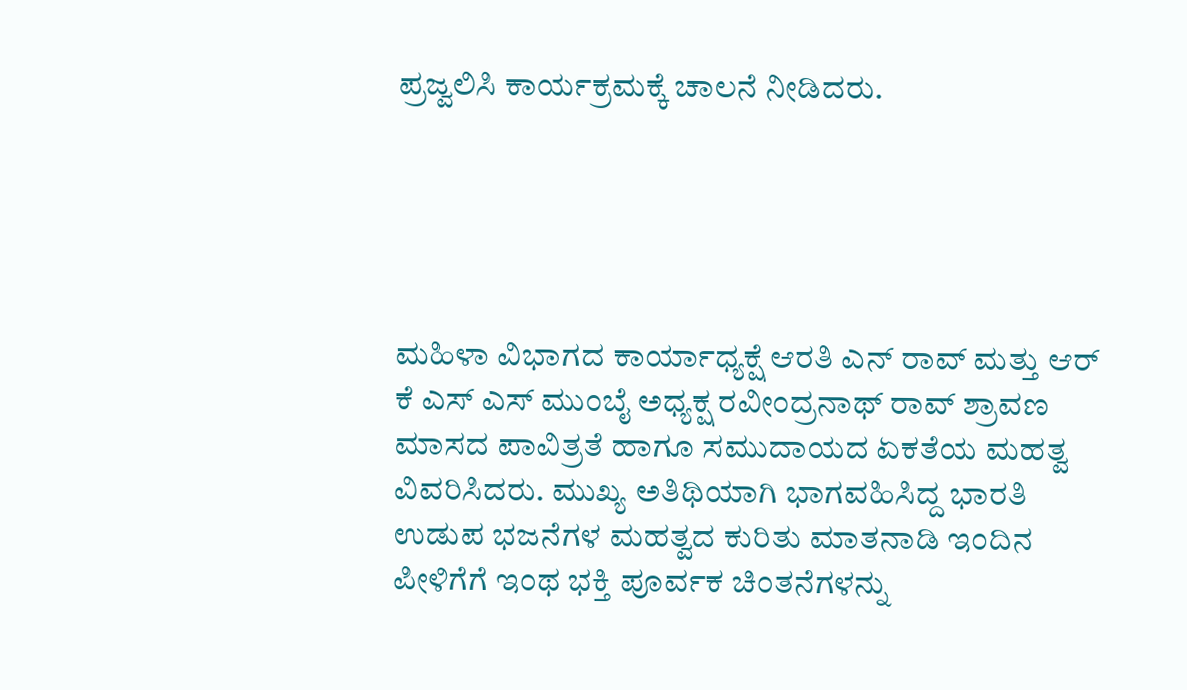ಪ್ರಜ್ವಲಿಸಿ ಕಾರ್ಯಕ್ರಮಕ್ಕೆ ಚಾಲನೆ ನೀಡಿದರು.





ಮಹಿಳಾ ವಿಭಾಗದ ಕಾರ್ಯಾಧ್ಯಕ್ಷೆ ಆರತಿ ಎನ್ ರಾವ್ ಮತ್ತು ಆರ್ ಕೆ ಎಸ್ ಎಸ್ ಮುಂಬೈ ಅಧ್ಯಕ್ಷ ರವೀಂದ್ರನಾಥ್ ರಾವ್ ಶ್ರಾವಣ ಮಾಸದ ಪಾವಿತ್ರತೆ ಹಾಗೂ ಸಮುದಾಯದ ಏಕತೆಯ ಮಹತ್ವ ವಿವರಿಸಿದರು. ಮುಖ್ಯ ಅತಿಥಿಯಾಗಿ ಭಾಗವಹಿಸಿದ್ದ ಭಾರತಿ ಉಡುಪ ಭಜನೆಗಳ ಮಹತ್ವದ ಕುರಿತು ಮಾತನಾಡಿ ಇಂದಿನ ಪೀಳಿಗೆಗೆ ಇಂಥ ಭಕ್ತಿ ಪೂರ್ವಕ ಚಿಂತನೆಗಳನ್ನು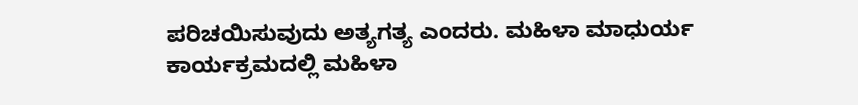ಪರಿಚಯಿಸುವುದು ಅತ್ಯಗತ್ಯ ಎಂದರು. ಮಹಿಳಾ ಮಾಧುರ್ಯ ಕಾರ್ಯಕ್ರಮದಲ್ಲಿ ಮಹಿಳಾ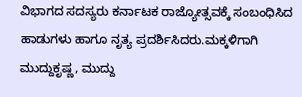ವಿಭಾಗದ ಸದಸ್ಯರು ಕರ್ನಾಟಕ ರಾಜ್ಯೋತ್ಸವಕ್ಕೆ ಸಂಬಂಧಿಸಿದ ಹಾಡುಗಳು ಹಾಗೂ ನೃತ್ಯ ಪ್ರದರ್ಶಿಸಿದರು.ಮಕ್ಕಳಿಗಾಗಿ ಮುದ್ದುಕೃಷ್ಣ, ಮುದ್ದು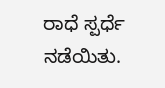ರಾಧೆ ಸ್ಪರ್ಧೆ ನಡೆಯಿತು.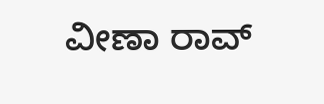ವೀಣಾ ರಾವ್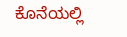ಕೊನೆಯಲ್ಲಿ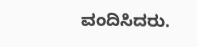ವಂದಿಸಿದರು.